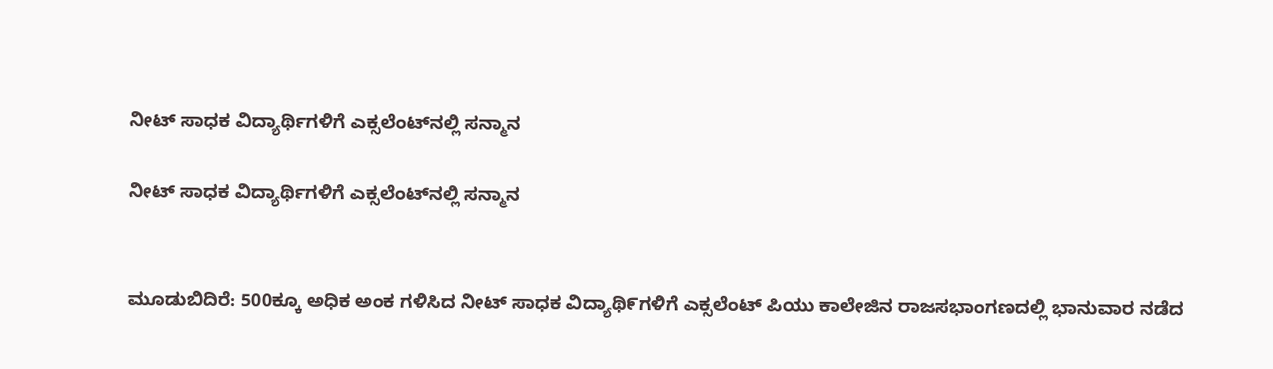ನೀಟ್ ಸಾಧಕ ವಿದ್ಯಾರ್ಥಿಗಳಿಗೆ ಎಕ್ಸಲೆಂಟ್‌ನಲ್ಲಿ ಸನ್ಮಾನ

ನೀಟ್ ಸಾಧಕ ವಿದ್ಯಾರ್ಥಿಗಳಿಗೆ ಎಕ್ಸಲೆಂಟ್‌ನಲ್ಲಿ ಸನ್ಮಾನ


ಮೂಡುಬಿದಿರೆ: 500ಕ್ಕೂ ಅಧಿಕ ಅಂಕ ಗಳಿಸಿದ ನೀಟ್ ಸಾಧಕ ವಿದ್ಯಾಥಿ೯ಗಳಿಗೆ ಎಕ್ಸಲೆಂಟ್ ಪಿಯು ಕಾಲೇಜಿನ ರಾಜಸಭಾಂಗಣದಲ್ಲಿ ಭಾನುವಾರ ನಡೆದ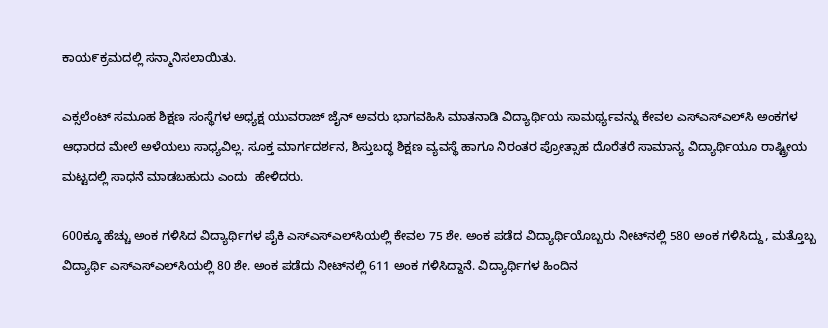ಕಾಯ೯ಕ್ರಮದಲ್ಲಿ ಸನ್ಮಾನಿಸಲಾಯಿತು.

ಎಕ್ಸಲೆಂಟ್ ಸಮೂಹ ಶಿಕ್ಷಣ ಸಂಸ್ಥೆಗಳ ಅಧ್ಯಕ್ಷ ಯುವರಾಜ್ ಜೈನ್ ಅವರು ಭಾಗವಹಿಸಿ ಮಾತನಾಡಿ ವಿದ್ಯಾರ್ಥಿಯ ಸಾಮರ್ಥ್ಯವನ್ನು ಕೇವಲ ಎಸ್‌ಎಸ್‌ಎಲ್‌ಸಿ ಅಂಕಗಳ ಆಧಾರದ ಮೇಲೆ ಅಳೆಯಲು ಸಾಧ್ಯವಿಲ್ಲ. ಸೂಕ್ತ ಮಾರ್ಗದರ್ಶನ, ಶಿಸ್ತುಬದ್ಧ ಶಿಕ್ಷಣ ವ್ಯವಸ್ಥೆ ಹಾಗೂ ನಿರಂತರ ಪ್ರೋತ್ಸಾಹ ದೊರೆತರೆ ಸಾಮಾನ್ಯ ವಿದ್ಯಾರ್ಥಿಯೂ ರಾಷ್ಟ್ರೀಯ ಮಟ್ಟದಲ್ಲಿ ಸಾಧನೆ ಮಾಡಬಹುದು ಎಂದು  ಹೇಳಿದರು.

600ಕ್ಕೂ ಹೆಚ್ಚು ಅಂಕ ಗಳಿಸಿದ ವಿದ್ಯಾರ್ಥಿಗಳ ಪೈಕಿ ಎಸ್‌ಎಸ್‌ಎಲ್‌ಸಿಯಲ್ಲಿ ಕೇವಲ 75 ಶೇ. ಅಂಕ ಪಡೆದ ವಿದ್ಯಾರ್ಥಿಯೊಬ್ಬರು ನೀಟ್‌ನಲ್ಲಿ 580 ಅಂಕ ಗಳಿಸಿದ್ದು, ಮತ್ತೊಬ್ಬ ವಿದ್ಯಾರ್ಥಿ ಎಸ್‌ಎಸ್‌ಎಲ್‌ಸಿಯಲ್ಲಿ 80 ಶೇ. ಅಂಕ ಪಡೆದು ನೀಟ್‌ನಲ್ಲಿ 611 ಅಂಕ ಗಳಿಸಿದ್ದಾನೆ. ವಿದ್ಯಾರ್ಥಿಗಳ ಹಿಂದಿನ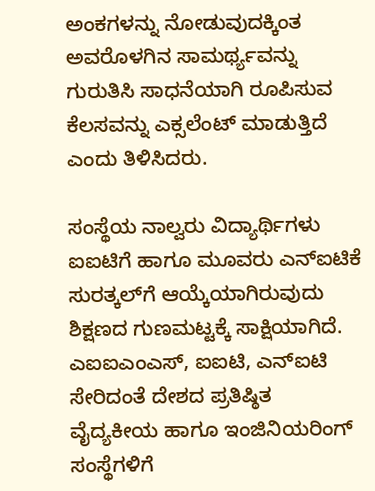ಅಂಕಗಳನ್ನು ನೋಡುವುದಕ್ಕಿಂತ ಅವರೊಳಗಿನ ಸಾಮರ್ಥ್ಯವನ್ನು ಗುರುತಿಸಿ ಸಾಧನೆಯಾಗಿ ರೂಪಿಸುವ ಕೆಲಸವನ್ನು ಎಕ್ಸಲೆಂಟ್ ಮಾಡುತ್ತಿದೆ ಎಂದು ತಿಳಿಸಿದರು.

ಸಂಸ್ಥೆಯ ನಾಲ್ವರು ವಿದ್ಯಾರ್ಥಿಗಳು ಐಐಟಿಗೆ ಹಾಗೂ ಮೂವರು ಎನ್‌ಐಟಿಕೆ ಸುರತ್ಕಲ್‌ಗೆ ಆಯ್ಕೆಯಾಗಿರುವುದು ಶಿಕ್ಷಣದ ಗುಣಮಟ್ಟಕ್ಕೆ ಸಾಕ್ಷಿಯಾಗಿದೆ. ಎಐಐಎಂಎಸ್‌, ಐಐಟಿ, ಎನ್‌ಐಟಿ ಸೇರಿದಂತೆ ದೇಶದ ಪ್ರತಿಷ್ಠಿತ ವೈದ್ಯಕೀಯ ಹಾಗೂ ಇಂಜಿನಿಯರಿಂಗ್ ಸಂಸ್ಥೆಗಳಿಗೆ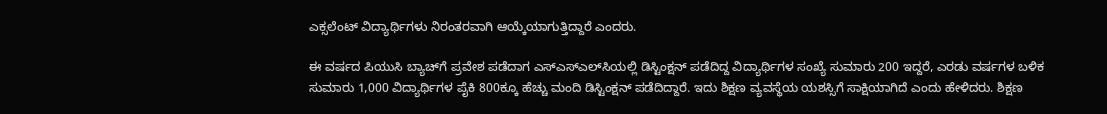ಎಕ್ಸಲೆಂಟ್ ವಿದ್ಯಾರ್ಥಿಗಳು ನಿರಂತರವಾಗಿ ಆಯ್ಕೆಯಾಗುತ್ತಿದ್ದಾರೆ ಎಂದರು.

ಈ ವರ್ಷದ ಪಿಯುಸಿ ಬ್ಯಾಚ್‌ಗೆ ಪ್ರವೇಶ ಪಡೆದಾಗ ಎಸ್‌ಎಸ್‌ಎಲ್‌ಸಿಯಲ್ಲಿ ಡಿಸ್ಟಿಂಕ್ಷನ್ ಪಡೆದಿದ್ದ ವಿದ್ಯಾರ್ಥಿಗಳ ಸಂಖ್ಯೆ ಸುಮಾರು 200 ಇದ್ದರೆ, ಎರಡು ವರ್ಷಗಳ ಬಳಿಕ ಸುಮಾರು 1,000 ವಿದ್ಯಾರ್ಥಿಗಳ ಪೈಕಿ 800ಕ್ಕೂ ಹೆಚ್ಚು ಮಂದಿ ಡಿಸ್ಟಿಂಕ್ಷನ್ ಪಡೆದಿದ್ದಾರೆ. ಇದು ಶಿಕ್ಷಣ ವ್ಯವಸ್ಥೆಯ ಯಶಸ್ಸಿಗೆ ಸಾಕ್ಷಿಯಾಗಿದೆ ಎಂದು ಹೇಳಿದರು. ಶಿಕ್ಷಣ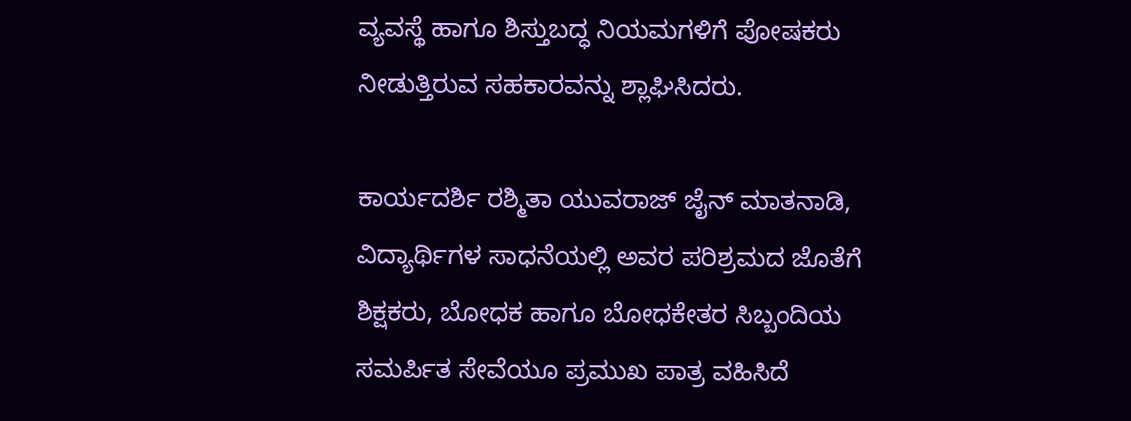ವ್ಯವಸ್ಥೆ ಹಾಗೂ ಶಿಸ್ತುಬದ್ಧ ನಿಯಮಗಳಿಗೆ ಪೋಷಕರು ನೀಡುತ್ತಿರುವ ಸಹಕಾರವನ್ನು ಶ್ಲಾಘಿಸಿದರು.

ಕಾರ್ಯದರ್ಶಿ ರಶ್ಮಿತಾ ಯುವರಾಜ್ ಜೈನ್ ಮಾತನಾಡಿ, ವಿದ್ಯಾರ್ಥಿಗಳ ಸಾಧನೆಯಲ್ಲಿ ಅವರ ಪರಿಶ್ರಮದ ಜೊತೆಗೆ ಶಿಕ್ಷಕರು, ಬೋಧಕ ಹಾಗೂ ಬೋಧಕೇತರ ಸಿಬ್ಬಂದಿಯ ಸಮರ್ಪಿತ ಸೇವೆಯೂ ಪ್ರಮುಖ ಪಾತ್ರ ವಹಿಸಿದೆ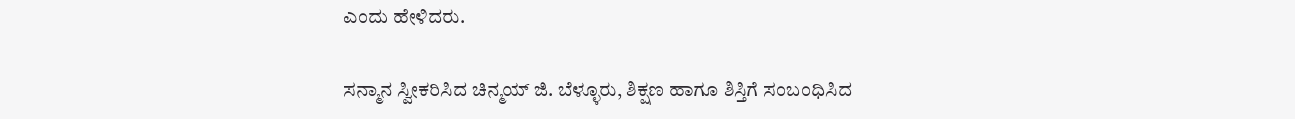ಎಂದು ಹೇಳಿದರು.

ಸನ್ಮಾನ ಸ್ವೀಕರಿಸಿದ ಚಿನ್ಮಯ್ ಜಿ. ಬೆಳ್ಳೂರು, ಶಿಕ್ಷಣ ಹಾಗೂ ಶಿಸ್ತಿಗೆ ಸಂಬಂಧಿಸಿದ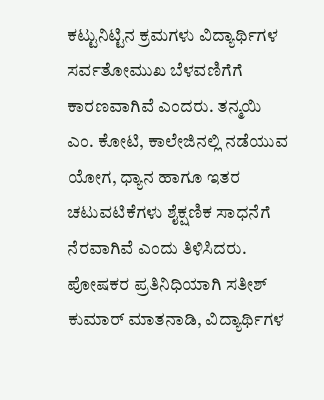ಕಟ್ಟುನಿಟ್ಟಿನ ಕ್ರಮಗಳು ವಿದ್ಯಾರ್ಥಿಗಳ ಸರ್ವತೋಮುಖ ಬೆಳವಣಿಗೆಗೆ ಕಾರಣವಾಗಿವೆ ಎಂದರು. ತನ್ಮಯಿ ಎಂ. ಕೋಟಿ, ಕಾಲೇಜಿನಲ್ಲಿ ನಡೆಯುವ ಯೋಗ, ಧ್ಯಾನ ಹಾಗೂ ಇತರ ಚಟುವಟಿಕೆಗಳು ಶೈಕ್ಷಣಿಕ ಸಾಧನೆಗೆ ನೆರವಾಗಿವೆ ಎಂದು ತಿಳಿಸಿದರು. ಪೋಷಕರ ಪ್ರತಿನಿಧಿಯಾಗಿ ಸತೀಶ್ ಕುಮಾರ್ ಮಾತನಾಡಿ, ವಿದ್ಯಾರ್ಥಿಗಳ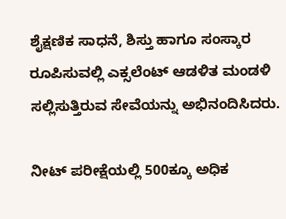ಶೈಕ್ಷಣಿಕ ಸಾಧನೆ, ಶಿಸ್ತು ಹಾಗೂ ಸಂಸ್ಕಾರ ರೂಪಿಸುವಲ್ಲಿ ಎಕ್ಸಲೆಂಟ್ ಆಡಳಿತ ಮಂಡಳಿ ಸಲ್ಲಿಸುತ್ತಿರುವ ಸೇವೆಯನ್ನು ಅಭಿನಂದಿಸಿದರು.

ನೀಟ್ ಪರೀಕ್ಷೆಯಲ್ಲಿ 500ಕ್ಕೂ ಅಧಿಕ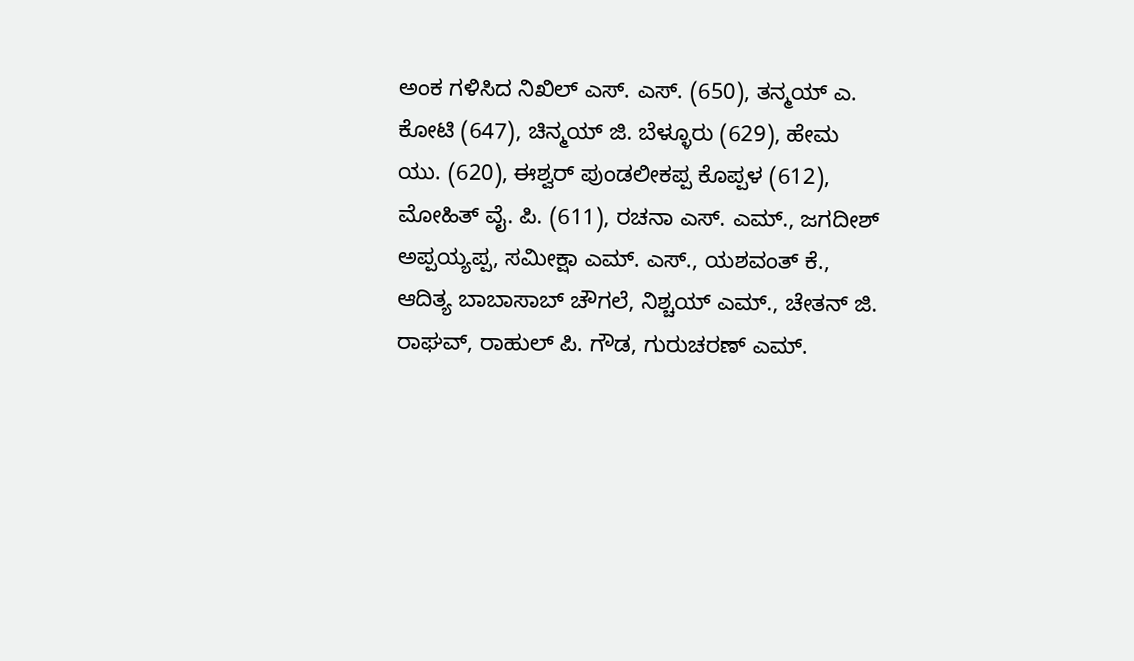ಅಂಕ ಗಳಿಸಿದ ನಿಖಿಲ್ ಎಸ್. ಎಸ್. (650), ತನ್ಮಯ್ ಎ. ಕೋಟಿ (647), ಚಿನ್ಮಯ್ ಜಿ. ಬೆಳ್ಳೂರು (629), ಹೇಮ ಯು. (620), ಈಶ್ವರ್ ಪುಂಡಲೀಕಪ್ಪ ಕೊಪ್ಪಳ (612), ಮೋಹಿತ್ ವೈ. ಪಿ. (611), ರಚನಾ ಎಸ್. ಎಮ್., ಜಗದೀಶ್ ಅಪ್ಪಯ್ಯಪ್ಪ, ಸಮೀಕ್ಷಾ ಎಮ್. ಎಸ್., ಯಶವಂತ್ ಕೆ., ಆದಿತ್ಯ ಬಾಬಾಸಾಬ್ ಚೌಗಲೆ, ನಿಶ್ಚಯ್ ಎಮ್., ಚೇತನ್ ಜಿ. ರಾಘವ್, ರಾಹುಲ್ ಪಿ. ಗೌಡ, ಗುರುಚರಣ್ ಎಮ್.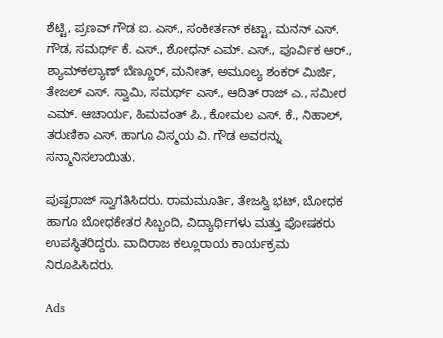ಶೆಟ್ಟಿ, ಪ್ರಣವ್ ಗೌಡ ಐ. ಎಸ್., ಸಂಕೀರ್ತನ್ ಕಟ್ಟಾ, ಮನನ್ ಎಸ್. ಗೌಡ, ಸಮರ್ಥ್ ಕೆ. ಎಸ್., ಶೋಧನ್ ಎಮ್. ಎಸ್., ಪೂರ್ವಿಕ ಆರ್., ಶ್ಯಾಮ್‌ಕಲ್ಯಾಣ್ ಬೆಣ್ಣೂರ್, ಮನೀತ್, ಅಮೂಲ್ಯ ಶಂಕರ್ ಮಿರ್ಜಿ, ತೇಜಲ್ ಎಸ್. ಸ್ವಾಮಿ, ಸಮರ್ಥ್ ಎಸ್., ಆದಿತ್ ರಾಜ್ ಎ., ಸಮೀರ ಎಮ್. ಆಚಾರ್ಯ, ಹಿಮವಂತ್ ಪಿ., ಕೋಮಲ ಎಸ್. ಕೆ., ನಿಹಾಲ್, ತರುಣಿಕಾ ಎಸ್. ಹಾಗೂ ವಿಸ್ಮಯ ವಿ. ಗೌಡ ಅವರನ್ನು ಸನ್ಮಾನಿಸಲಾಯಿತು.

ಪುಷ್ಪರಾಜ್ ಸ್ವಾಗತಿಸಿದರು. ರಾಮಮೂರ್ತಿ, ತೇಜಸ್ವಿ ಭಟ್, ಬೋಧಕ ಹಾಗೂ ಬೋಧಕೇತರ ಸಿಬ್ಬಂದಿ, ವಿದ್ಯಾರ್ಥಿಗಳು ಮತ್ತು ಪೋಷಕರು ಉಪಸ್ಥಿತರಿದ್ದರು. ವಾದಿರಾಜ ಕಲ್ಲೂರಾಯ ಕಾರ್ಯಕ್ರಮ ನಿರೂಪಿಸಿದರು.

Ads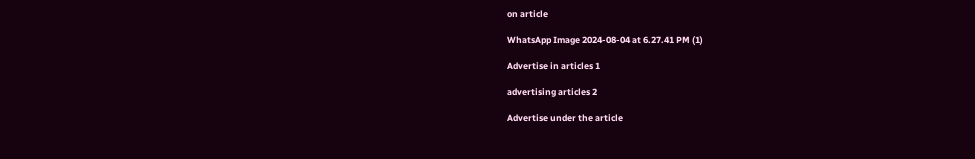on article

WhatsApp Image 2024-08-04 at 6.27.41 PM (1)

Advertise in articles 1

advertising articles 2

Advertise under the article